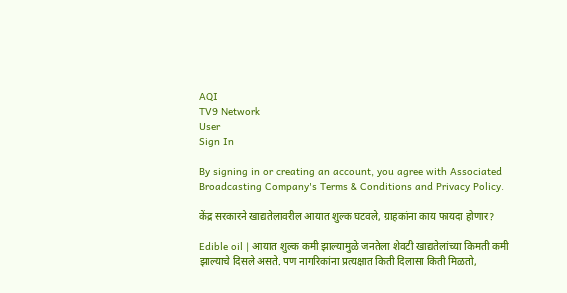AQI
TV9 Network
User
Sign In

By signing in or creating an account, you agree with Associated Broadcasting Company's Terms & Conditions and Privacy Policy.

केंद्र सरकारने खाद्यतेलावरील आयात शुल्क घटवले, ग्राहकांना काय फायदा होणार?

Edible oil | आयात शुल्क कमी झाल्यामुळे जनतेला शेवटी खाद्यतेलांच्या किमती कमी झाल्याचे दिसले असते. पण नागरिकांना प्रत्यक्षात किती दिलासा किती मिळतो,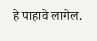हे पाहावे लागेल.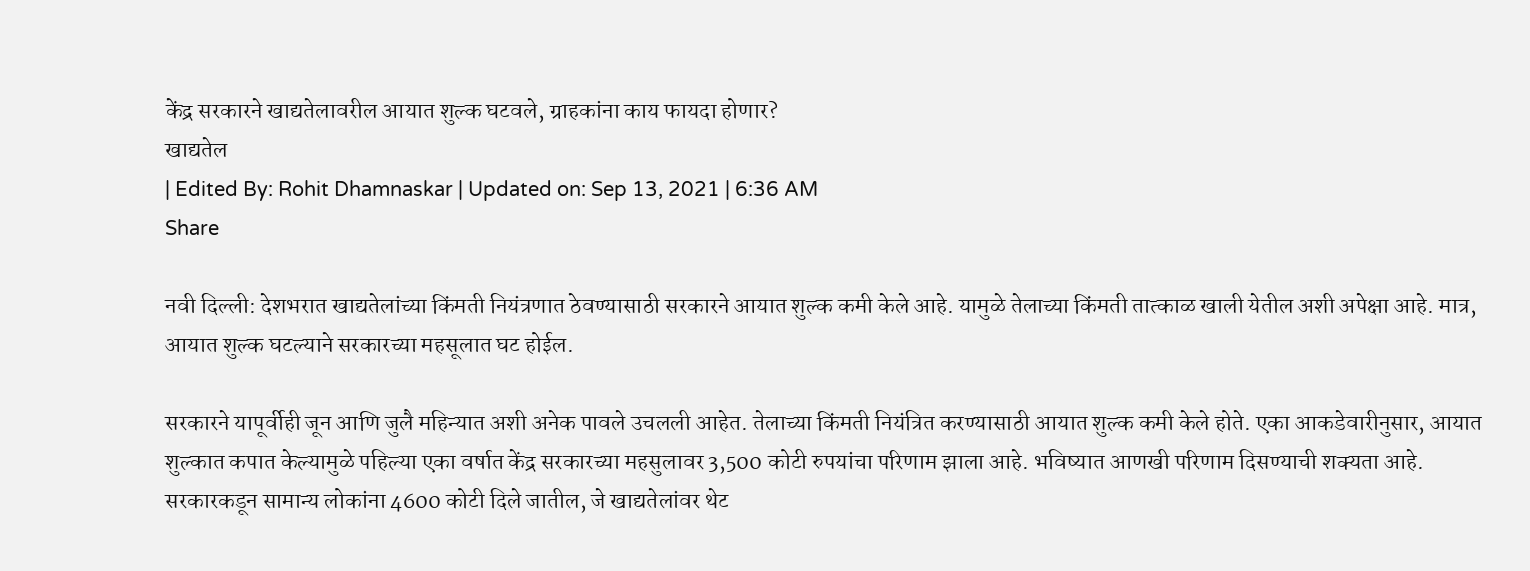केंद्र सरकारने खाद्यतेलावरील आयात शुल्क घटवले, ग्राहकांना काय फायदा होणार?
खाद्यतेल
| Edited By: Rohit Dhamnaskar | Updated on: Sep 13, 2021 | 6:36 AM
Share

नवी दिल्ली: देशभरात खाद्यतेलांच्या किंमती नियंत्रणात ठेवण्यासाठी सरकारने आयात शुल्क कमी केले आहे. यामुळे तेलाच्या किंमती तात्काळ खाली येतील अशी अपेक्षा आहे. मात्र, आयात शुल्क घटल्याने सरकारच्या महसूलात घट होईल.

सरकारने यापूर्वीही जून आणि जुलै महिन्यात अशी अनेक पावले उचलली आहेत. तेलाच्या किंमती नियंत्रित करण्यासाठी आयात शुल्क कमी केले होते. एका आकडेवारीनुसार, आयात शुल्कात कपात केल्यामुळे पहिल्या एका वर्षात केंद्र सरकारच्या महसुलावर 3,500 कोटी रुपयांचा परिणाम झाला आहे. भविष्यात आणखी परिणाम दिसण्याची शक्यता आहे. सरकारकडून सामान्य लोकांना 4600 कोटी दिले जातील, जे खाद्यतेलांवर थेट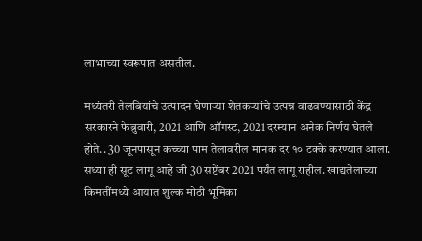लाभाच्या स्वरूपात असतील.

मध्यंतरी तेलबियांचे उत्पादन घेणाऱ्या शेतकऱ्यांचे उत्पन्न वाढवण्यासाठी केंद्र सरकारने फेब्रुवारी, 2021 आणि ऑगस्ट, 2021 दरम्यान अनेक निर्णय घेतले होते.. 30 जूनपासून कच्च्या पाम तेलावरील मानक दर १० टक्के करण्यात आला. सध्या ही सूट लागू आहे जी 30 सप्टेंबर 2021 पर्यंत लागू राहील. खाद्यतेलाच्या किमतींमध्ये आयात शुल्क मोठी भूमिका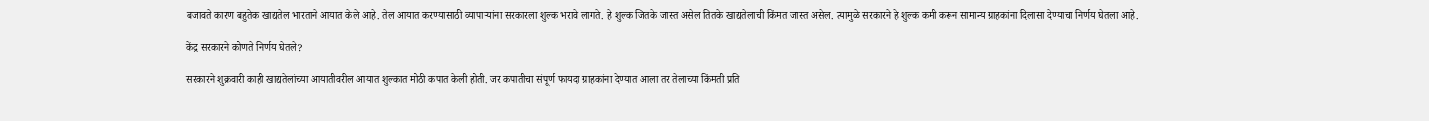बजावते कारण बहुतेक खाद्यतेल भारताने आयात केले आहे. तेल आयात करण्यासाठी व्यापाऱ्यांना सरकारला शुल्क भरावे लागते. हे शुल्क जितके जास्त असेल तितके खाद्यतेलाची किंमत जास्त असेल. त्यामुळे सरकारने हे शुल्क कमी करून सामान्य ग्राहकांना दिलासा देण्याचा निर्णय घेतला आहे.

केंद्र सरकारने कोणते निर्णय घेतले?

सरकारने शुक्रवारी काही खाद्यतेलांच्या आयातीवरील आयात शुल्कात मोठी कपात केली होती. जर कपातीचा संपूर्ण फायदा ग्राहकांना देण्यात आला तर तेलाच्या किंमती प्रति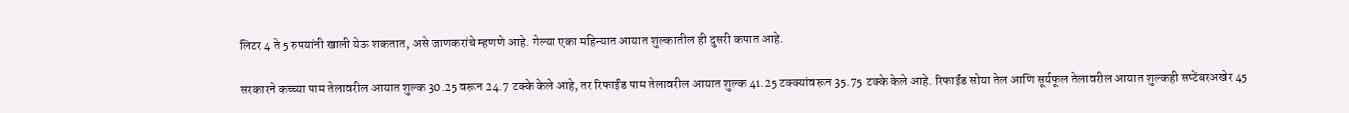लिटर 4 ते 5 रुपयांनी खाली येऊ शकतात, असे जाणकरांचे म्हणणे आहे. गेल्या एका महिन्यात आयात शुल्कातील ही दुसरी कपात आहे.

सरकारने कच्च्या पाम तेलावरील आयात शुल्क 30.25 वरून 24.7 टक्के केले आहे, तर रिफाईंड पाम तेलावरील आयात शुल्क 41.25 टक्क्यांवरून 35.75 टक्के केले आहे. रिफाईंड सोया तेल आणि सूर्यफूल तेलावरील आयात शुल्कही सप्टेंबरअखेर 45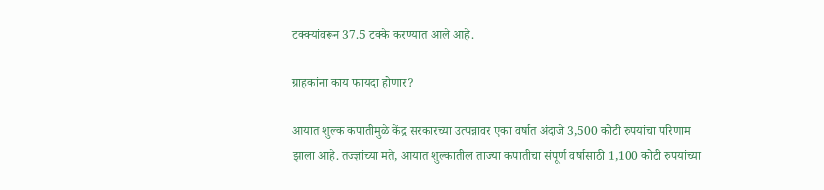टक्क्यांवरून 37.5 टक्के करण्यात आले आहे.

ग्राहकांना काय फायदा होणार?

आयात शुल्क कपातीमुळे केंद्र सरकारच्या उत्पन्नावर एका वर्षात अंदाजे 3,500 कोटी रुपयांचा परिणाम झाला आहे. तज्ज्ञांच्या मते, आयात शुल्कातील ताज्या कपातीचा संपूर्ण वर्षासाठी 1,100 कोटी रुपयांच्या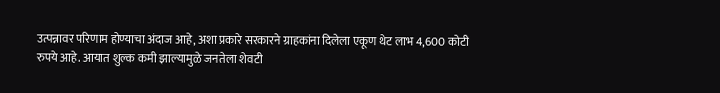उत्पन्नावर परिणाम होण्याचा अंदाज आहे, अशा प्रकारे सरकारने ग्राहकांना दिलेला एकूण थेट लाभ 4,600 कोटी रुपये आहे. आयात शुल्क कमी झाल्यामुळे जनतेला शेवटी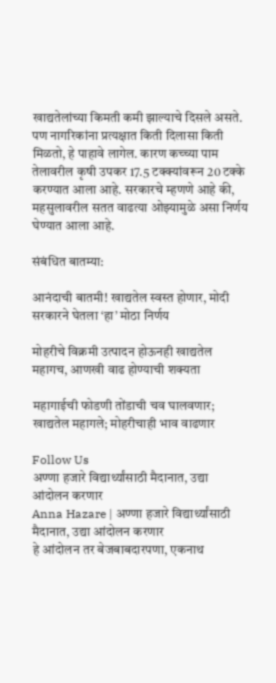खाद्यतेलांच्या किमती कमी झाल्याचे दिसले असते. पण नागरिकांना प्रत्यक्षात किती दिलासा किती मिळतो, हे पाहावे लागेल. कारण कच्च्या पाम तेलावरील कृषी उपकर 17.5 टक्क्यांवरून 20 टक्के करण्यात आला आहे. सरकारचे म्हणणे आहे की, महसुलावरील सतत वाढत्या ओझ्यामुळे असा निर्णय घेण्यात आला आहे.

संबंधित बातम्या:

आनंदाची बातमी! खाद्यतेल स्वस्त होणार, मोदी सरकारने घेतला ‘हा’ मोठा निर्णय

मोहरीचे विक्रमी उत्पादन होऊनही खाद्यतेल महागच, आणखी वाढ होण्याची शक्यता

महागाईची फोडणी तोंडाची चव घालवणार; खाद्यतेल महागले; मोहरीचाही भाव वाढणार

Follow Us
अण्णा हजारे विद्यार्थ्यांसाठी मैदानात, उद्या आंदोलन करणार
Anna Hazare | अण्णा हजारे विद्यार्थ्यांसाठी मैदानात, उद्या आंदोलन करणार
हे आंदोलन तर बेजबाबदारपणा, एकनाथ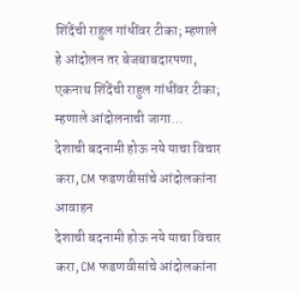शिंदेंची राहुल गांधींवर टीका; म्हणाले
हे आंदोलन तर बेजबाबदारपणा, एकनाथ शिंदेंची राहुल गांधींवर टीका; म्हणाले आंदोलनाची जागा...
देशाची बदनामी होऊ नये याचा विचार करा, CM फडणवीसांचे आंदोलकांना आवाहन
देशाची बदनामी होऊ नये याचा विचार करा, CM फडणवीसांचे आंदोलकांना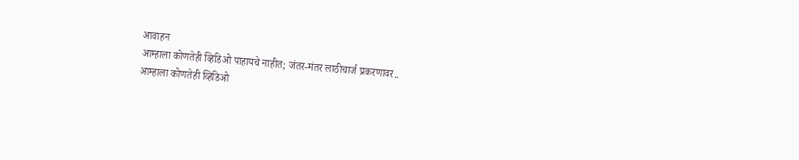आवाहन
आम्हाला कोणतेही व्हिडिओ पाहायचे नाहीत; जंतर-मंतर लाठीचार्ज प्रकरणावर..
आम्हाला कोणतेही व्हिडिओ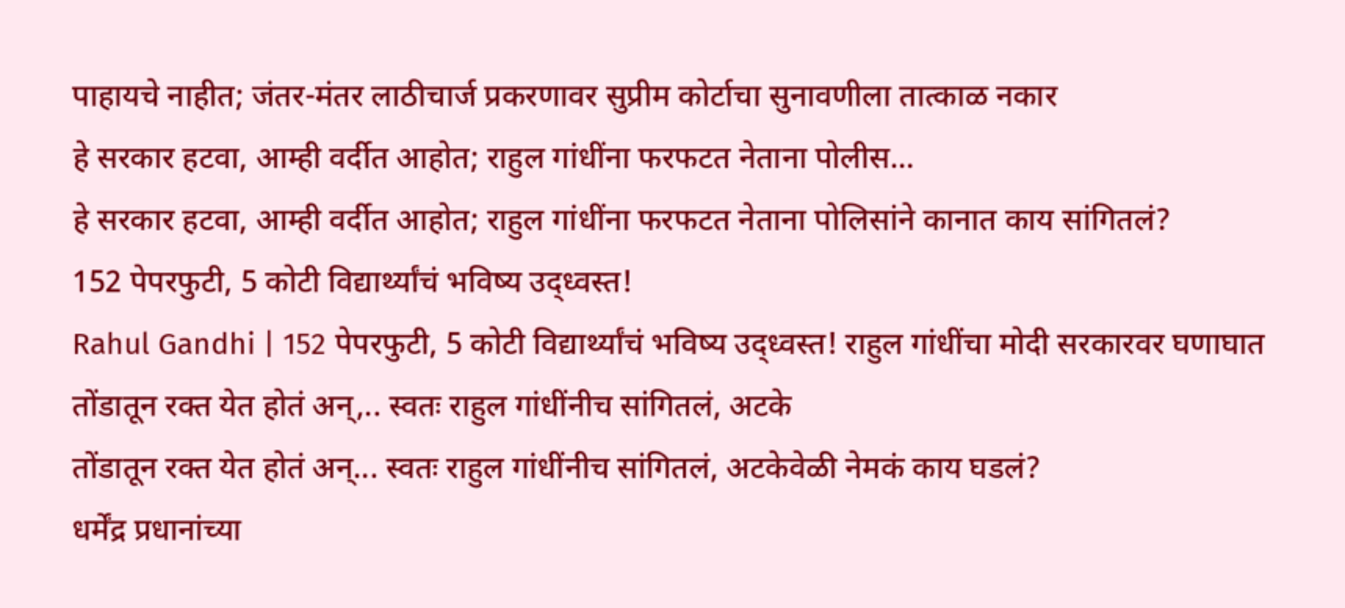पाहायचे नाहीत; जंतर-मंतर लाठीचार्ज प्रकरणावर सुप्रीम कोर्टाचा सुनावणीला तात्काळ नकार
हे सरकार हटवा, आम्ही वर्दीत आहोत; राहुल गांधींना फरफटत नेताना पोलीस...
हे सरकार हटवा, आम्ही वर्दीत आहोत; राहुल गांधींना फरफटत नेताना पोलिसांने कानात काय सांगितलं?
152 पेपरफुटी, 5 कोटी विद्यार्थ्यांचं भविष्य उद्ध्वस्त!
Rahul Gandhi | 152 पेपरफुटी, 5 कोटी विद्यार्थ्यांचं भविष्य उद्ध्वस्त! राहुल गांधींचा मोदी सरकारवर घणाघात
तोंडातून रक्त येत होतं अन्,.. स्वतः राहुल गांधींनीच सांगितलं, अटके
तोंडातून रक्त येत होतं अन्... स्वतः राहुल गांधींनीच सांगितलं, अटकेवेळी नेमकं काय घडलं?
धर्मेंद्र प्रधानांच्या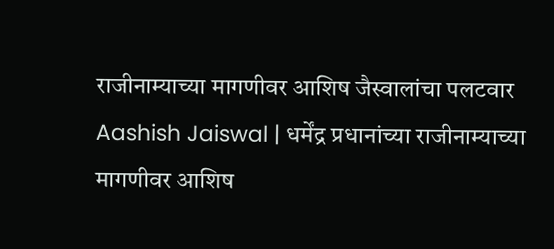राजीनाम्याच्या मागणीवर आशिष जैस्वालांचा पलटवार
Aashish Jaiswal | धर्मेंद्र प्रधानांच्या राजीनाम्याच्या मागणीवर आशिष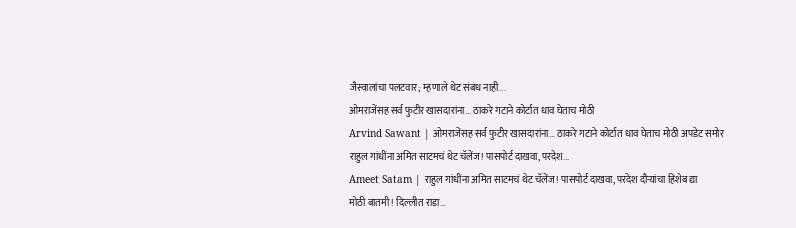जैस्वालांचा पलटवार; म्हणाले थेट संबंध नाही...
ओमराजेंसह सर्व फुटीर खासदारांना... ठाकरे गटाने कोर्टात धाव घेताच मोठी
Arvind Sawant | ओमराजेंसह सर्व फुटीर खासदारांना... ठाकरे गटाने कोर्टात धाव घेताच मोठी अपडेट समोर
राहुल गांधींना अमित साटमचं थेट चॅलेंज! पासपोर्ट दाखवा, परदेश...
Ameet Satam | राहुल गांधींना अमित साटमचं थेट चॅलेंज! पासपोर्ट दाखवा, परदेश दौऱ्यांचा हिशेब द्या
मोठी बातमी! दिल्लीत राडा…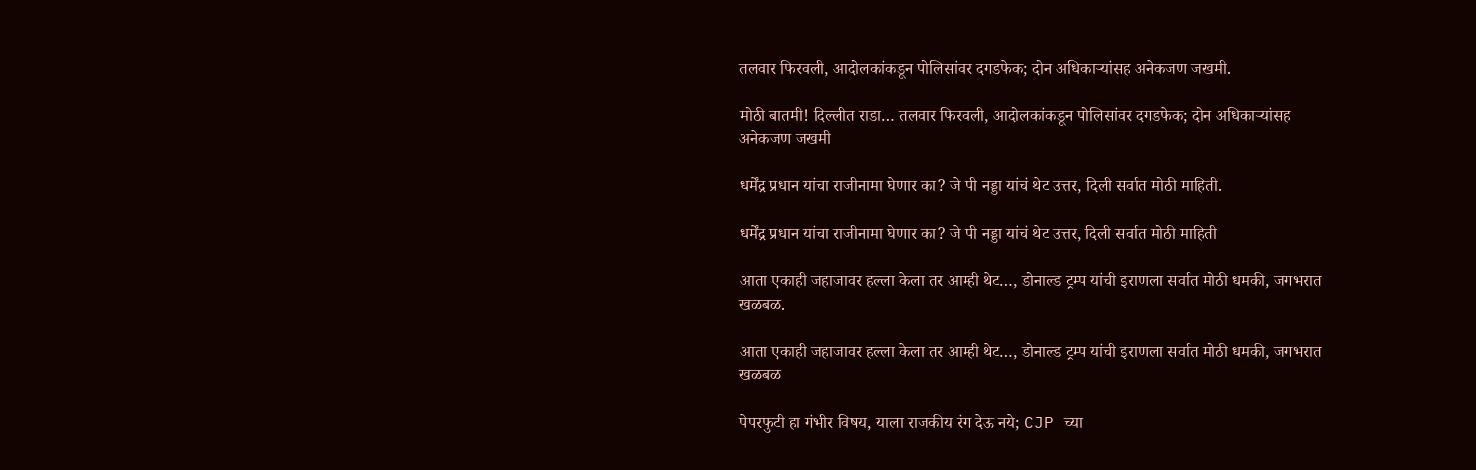तलवार फिरवली, आदोलकांकडून पोलिसांवर दगडफेक; दोन अधिकाऱ्यांसह अनेकजण जखमी.

मोठी बातमी! दिल्लीत राडा… तलवार फिरवली, आदोलकांकडून पोलिसांवर दगडफेक; दोन अधिकाऱ्यांसह अनेकजण जखमी

धर्मेंद्र प्रधान यांचा राजीनामा घेणार का? जे पी नड्डा यांचं थेट उत्तर, दिली सर्वात मोठी माहिती.

धर्मेंद्र प्रधान यांचा राजीनामा घेणार का? जे पी नड्डा यांचं थेट उत्तर, दिली सर्वात मोठी माहिती

आता एकाही जहाजावर हल्ला केला तर आम्ही थेट…, डोनाल्ड ट्रम्प यांची इराणला सर्वात मोठी धमकी, जगभरात खळबळ.

आता एकाही जहाजावर हल्ला केला तर आम्ही थेट…, डोनाल्ड ट्रम्प यांची इराणला सर्वात मोठी धमकी, जगभरात खळबळ

पेपरफुटी हा गंभीर विषय, याला राजकीय रंग देऊ नये; CJP च्या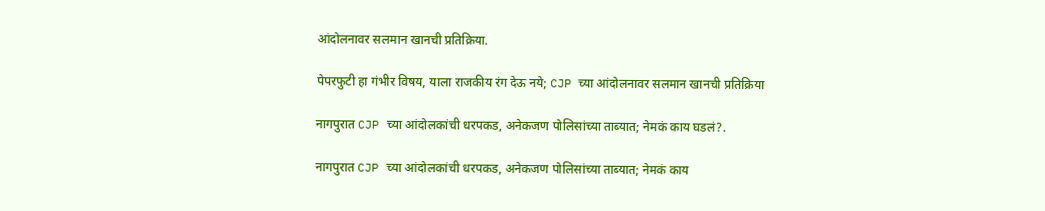आंदोलनावर सलमान खानची प्रतिक्रिया.

पेपरफुटी हा गंभीर विषय, याला राजकीय रंग देऊ नये; CJP च्या आंदोलनावर सलमान खानची प्रतिक्रिया

नागपुरात CJP च्या आंदोलकांची धरपकड, अनेकजण पोलिसांच्या ताब्यात; नेमकं काय घडलं?.

नागपुरात CJP च्या आंदोलकांची धरपकड, अनेकजण पोलिसांच्या ताब्यात; नेमकं काय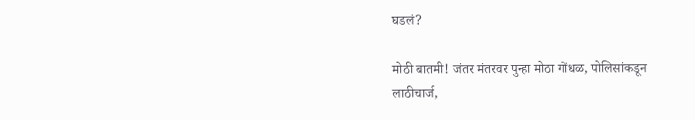घडलं?

मोठी बातमी! जंतर मंतरवर पुन्हा मोठा गोंधळ, पोलिसांकडून लाठीचार्ज,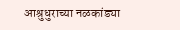आश्रुधुराच्या नळकांड्या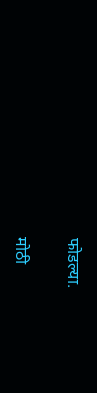फोडल्या.

मोठी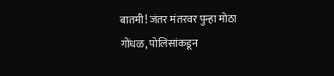बातमी! जंतर मंतरवर पुन्हा मोठा गोंधळ, पोलिसांकडून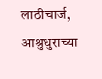लाठीचार्ज, आश्रुधुराच्या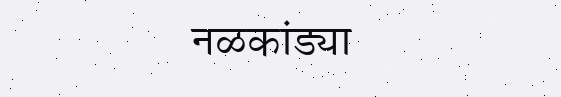नळकांड्या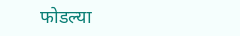फोडल्या